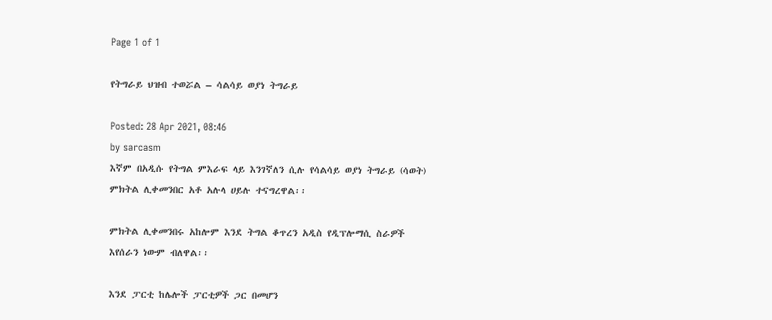Page 1 of 1

የትግራይ ህዝብ ተወሯል – ሳልሳይ ወያነ ትግራይ

Posted: 28 Apr 2021, 08:46
by sarcasm
እኛም በአዲሱ የትግል ምእራፍ ላይ እንገኛለን ሲሉ የሳልሳይ ወያነ ትግራይ (ሳወት) ምክትል ሊቀመንበር አቶ አሉላ ሀይሉ ተናግረዋል፡፡

ምክትል ሊቀመንበሩ አከሎም እንደ ትግል ቆጥረን አዲስ የዲፕሎማሲ ስራዎች እየሰራን ነውም ብለዋል፡፡

እንደ ፓርቲ ከሌሎች ፓርቲዎች ጋር በመሆን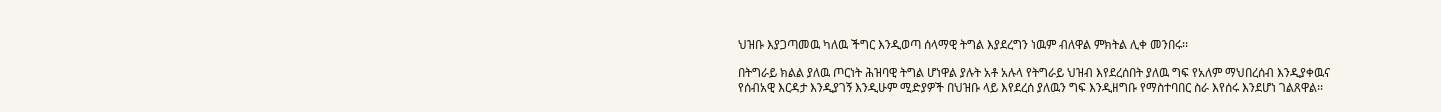ህዝቡ እያጋጣመዉ ካለዉ ችግር እንዲወጣ ሰላማዊ ትግል እያደረግን ነዉም ብለዋል ምክትል ሊቀ መንበሩ፡፡

በትግራይ ክልል ያለዉ ጦርነት ሕዝባዊ ትግል ሆነዋል ያሉት አቶ አሉላ የትግራይ ህዝብ እየደረሰበት ያለዉ ግፍ የአለም ማህበረሰብ እንዲያቀዉና የሰብአዊ እርዳታ እንዲያገኝ እንዲሁም ሚድያዎች በህዝቡ ላይ እየደረሰ ያለዉን ግፍ እንዲዘግቡ የማስተባበር ስራ እየሰሩ እንደሆነ ገልጸዋል፡፡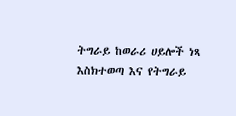ትግራይ ከወራሪ ሀይሎች ነጻ እስክተወጣ እና የትግራይ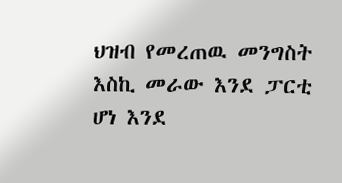ህዝብ የመረጠዉ መንግስት እስኪ መራው እንደ ፓርቲ ሆነ እንደ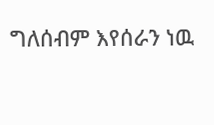ግለሰብም እየሰራን ነዉ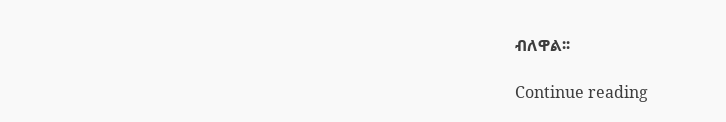ብለዋል፡፡

Continue reading